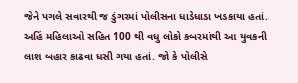જેને પગલે સવારથી જ ડુંગરમાં પોલીસના ધાડેધાડા ખડકાયા હતાં. અહિં મહિલાઓ સહિત 100 થી વધુ લોકો કબરમાંથી આ યુવકની લાશ બહાર કાઢવા ધસી ગયા હતાં. જો કે પોલીસે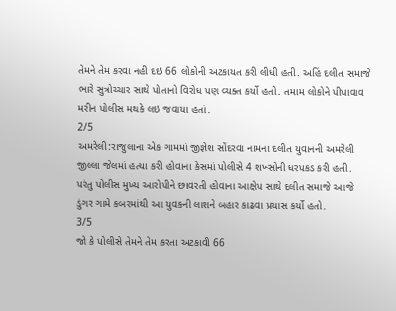તેમને તેમ કરવા નહી દઇ 66 લોકોની અટકાયત કરી લીધી હતી. અહિં દલીત સમાજે ભારે સુત્રોચ્ચાર સાથે પોતાનો વિરોધ પણ વ્યક્ત કર્યો હતો. તમામ લોકોને પીપાવાવ મરીન પોલીસ મથકે લઇ જવાયા હતાં.
2/5
અમરેલી:રાજુલાના એક ગામમાં જીજ્ઞેશ સોંદરવા નામના દલીત યુવાનની અમરેલી જીલ્લા જેલમાં હત્યા કરી હોવાના કેસમાં પોલીસે 4 શખ્સોની ધરપકડ કરી હતી. પરંતુ પોલીસ મુખ્ય આરોપીને છાવરતી હોવાના આક્ષેપ સાથે દલીત સમાજે આજે ડુંગર ગામે કબરમાંથી આ યુવકની લાશને બહાર કાઢવા પ્રયાસ કર્યો હતો.
3/5
જો કે પોલીસે તેમને તેમ કરતા અટકાવી 66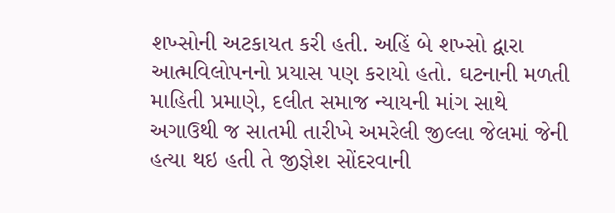શખ્સોની અટકાયત કરી હતી. અહિં બે શખ્સો દ્વારા આત્મવિલોપનનો પ્રયાસ પણ કરાયો હતો. ઘટનાની મળતી માહિતી પ્રમાણે, દલીત સમાજ ન્યાયની માંગ સાથે અગાઉથી જ સાતમી તારીખે અમરેલી જીલ્લા જેલમાં જેની હત્યા થઇ હતી તે જીજ્ઞેશ સોંદરવાની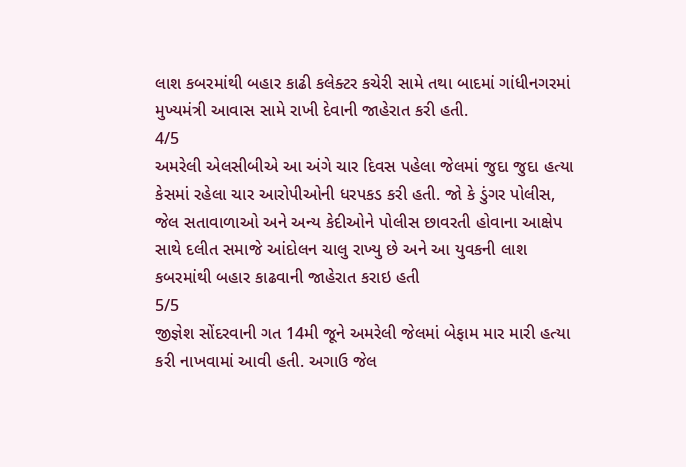લાશ કબરમાંથી બહાર કાઢી કલેક્ટર કચેરી સામે તથા બાદમાં ગાંધીનગરમાં મુખ્યમંત્રી આવાસ સામે રાખી દેવાની જાહેરાત કરી હતી.
4/5
અમરેલી એલસીબીએ આ અંગે ચાર દિવસ પહેલા જેલમાં જુદા જુદા હત્યા કેસમાં રહેલા ચાર આરોપીઓની ધરપકડ કરી હતી. જો કે ડુંગર પોલીસ, જેલ સતાવાળાઓ અને અન્ય કેદીઓને પોલીસ છાવરતી હોવાના આક્ષેપ સાથે દલીત સમાજે આંદોલન ચાલુ રાખ્યુ છે અને આ યુવકની લાશ કબરમાંથી બહાર કાઢવાની જાહેરાત કરાઇ હતી
5/5
જીજ્ઞેશ સોંદરવાની ગત 14મી જૂને અમરેલી જેલમાં બેફામ માર મારી હત્યા કરી નાખવામાં આવી હતી. અગાઉ જેલ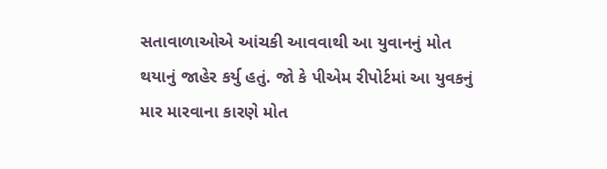સતાવાળાઓએ આંચકી આવવાથી આ યુવાનનું મોત થયાનું જાહેર કર્યુ હતું. જો કે પીએમ રીપોર્ટમાં આ યુવકનું માર મારવાના કારણે મોત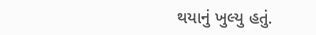થયાનું ખુલ્યુ હતું.